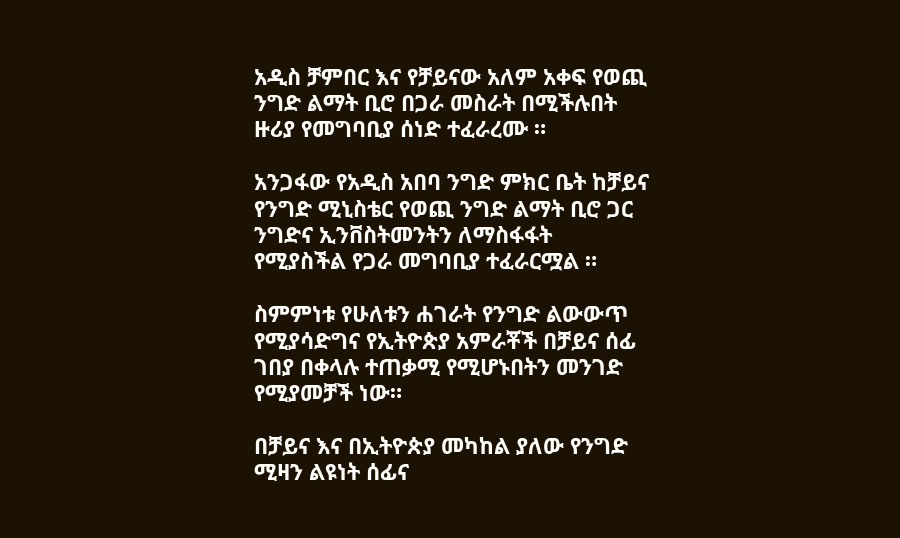አዲስ ቻምበር እና የቻይናው አለም አቀፍ የወጪ ንግድ ልማት ቢሮ በጋራ መስራት በሚችሉበት ዙሪያ የመግባቢያ ሰነድ ተፈራረሙ ።

አንጋፋው የአዲስ አበባ ንግድ ምክር ቤት ከቻይና የንግድ ሚኒስቴር የወጪ ንግድ ልማት ቢሮ ጋር ንግድና ኢንቨስትመንትን ለማስፋፋት የሚያስችል የጋራ መግባቢያ ተፈራርሟል ።

ስምምነቱ የሁለቱን ሐገራት የንግድ ልውውጥ የሚያሳድግና የኢትዮጵያ አምራቾች በቻይና ሰፊ ገበያ በቀላሉ ተጠቃሚ የሚሆኑበትን መንገድ የሚያመቻች ነው።

በቻይና እና በኢትዮጵያ መካከል ያለው የንግድ ሚዛን ልዩነት ሰፊና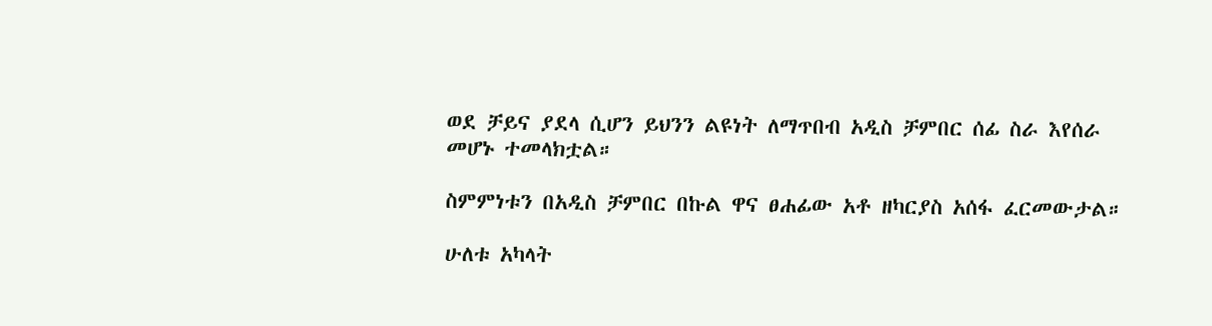ወደ ቻይና ያደላ ሲሆን ይህንን ልዩነት ለማጥበብ አዲስ ቻምበር ሰፊ ስራ እየሰራ መሆኑ ተመላክቷል።

ስምምነቱን በአዲስ ቻምበር በኩል ዋና ፀሐፊው አቶ ዘካርያስ አሰፋ ፈርመውታል።

ሁለቱ አካላት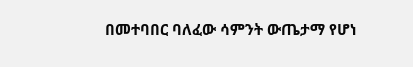በመተባበር ባለፈው ሳምንት ውጤታማ የሆነ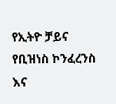የኢትዮ ቻይና የቢዝነስ ኮንፈረንስ እና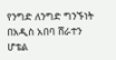የንግድ ለንግድ ግንኙነት በአዲስ አበባ ሸራተን ሆቴል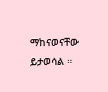ማከናወናቸው ይታወሳል ።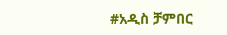#አዲስ ቻምበር